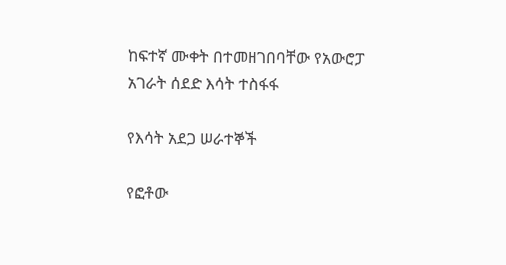ከፍተኛ ሙቀት በተመዘገበባቸው የአውሮፓ አገራት ሰደድ እሳት ተስፋፋ

የእሳት አደጋ ሠራተኞች

የፎቶው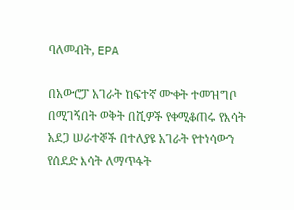ባለመብት, EPA

በአውሮፓ አገራት ከፍተኛ ሙቀት ተመዝግቦ በሚገኝበት ወቅት በሺዎች የቀሚቆጠሩ የእሳት አደጋ ሠራተኞች በተለያዩ አገራት የተነሳውን የሰደድ እሳት ለማጥፋት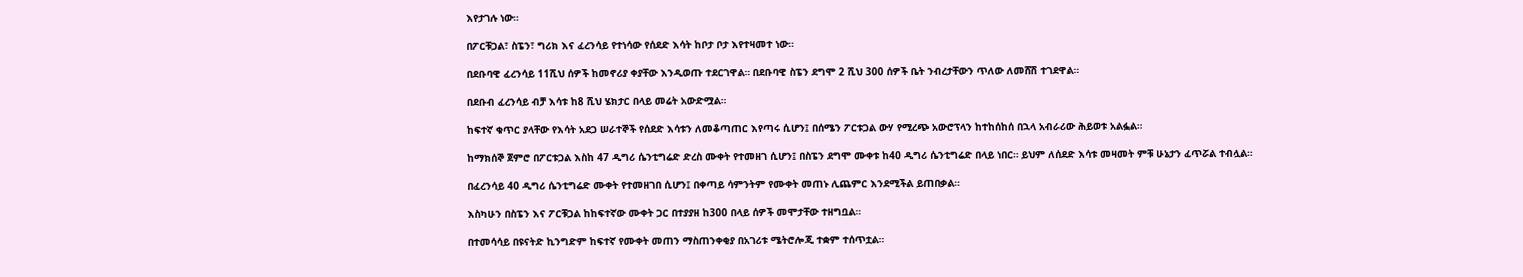እየታገሉ ነው።

በፖርቹጋል፣ ስፔን፣ ግሪክ እና ፈረንሳይ የተነሳው የሰደድ እሳት ከቦታ ቦታ እየተዛመተ ነው።

በደቡባዊ ፈረንሳይ 11ሺህ ሰዎች ከመኖሪያ ቀያቸው እንዲወጡ ተደርገዋል። በደቡባዊ ስፔን ደግሞ 2 ሺህ 300 ሰዎች ቤት ንብረታቸውን ጥለው ለመሸሽ ተገደዋል።

በደቡብ ፈረንሳይ ብቻ እሳቱ ከ8 ሺህ ሄክታር በላይ መሬት አውድሟል።

ከፍተኛ ቁጥር ያላቸው የእሳት አደጋ ሠራተኞች የሰደድ እሳቱን ለመቆጣጠር እየጣሩ ሲሆን፤ በሰሜን ፖርቱጋል ውሃ የሚረጭ አውሮፕላን ከተከሰከሰ በኋላ አብራሪው ሕይወቱ አልፏል።

ከማክሰኞ ጀምሮ በፖርቱጋል እስከ 47 ዲግሪ ሴንቲግሬድ ድረስ ሙቀት የተመዘገ ሲሆን፤ በስፔን ደግሞ ሙቀቱ ከ40 ዲግሪ ሴንቲግሬድ በላይ ነበር። ይህም ለሰደድ እሳቱ መዛመት ምቹ ሁኔታን ፈጥሯል ተብሏል።

በፈረንሳይ 40 ዲግሪ ሴንቲግሬድ ሙቀት የተመዘገበ ሲሆን፤ በቀጣይ ሳምንትም የሙቀት መጠኑ ሊጨምር እንደሚችል ይጠበቃል።

እስካሁን በስፔን እና ፖርቹጋል ከከፍተኛው ሙቀት ጋር በተያያዘ ከ300 በላይ ሰዎች መሞታቸው ተዘግቧል።

በተመሳሳይ በዩናትድ ኪንግድም ከፍተኛ የሙቀት መጠን ማስጠንቀቂያ በአገሪቱ ሜትሮሎጂ ተቋም ተሰጥቷል።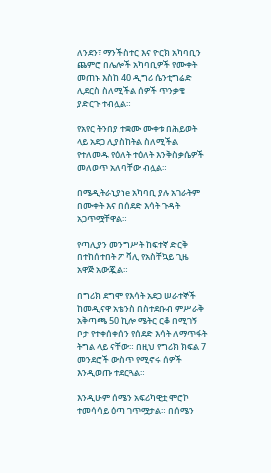ለንደን፣ ማንችስተር እና ዮርክ አካባቢን ጨምሮ በሌሎች አካባቢዎች የሙቀት መጠኑ እስከ 40 ዲግሪ ሴንቲግሬድ ሊደርስ ስለሚችል ሰዎች ጥንቃቄ ያድርጉ ተብሏል።

የአየር ትንበያ ተቋሙ ሙቀቱ በሕይወት ላይ አደጋ ሊያስከትል ስለሚችል የተለመዱ የዕለት ተዕለት እንቅስቃሴዎች መለወጥ አለባቸው ብሏል።

በሜዲትራኒያነe አካባቢ ያሉ አገራትም በሙቀት እና በሰደድ እሳት ጉዳት አጋጥሟቸዋል።

የጣሊያን መንግሥት ከፍተኛ ድርቅ በተከሰተበት ፖ ቫሊ የአስቸኳይ ጊዜ አዋጅ አውጇል።

በግሪክ ደግሞ የእሳት አደጋ ሠራተኞች ከመዲናዋ አቴንስ በስተደቡብ ምሥራቅ አቅጣጫ 50 ኪሎ ሜትር ርቆ በሚገኝ ቦታ የተቀሰቀሰን የሰደድ እሳት ለማጥፋት ትግል ላይ ናቸው። በዚህ የግሪክ ክፍል 7 መንደሮች ውስጥ የሚኖሩ ሰዎች እንዲወጡ ተደርጓል።

እንዲሁም ሰሜን አፍሪካዊቷ ሞሮኮ ተመሳሳይ ዕጣ ገጥሟታል። በሰሜን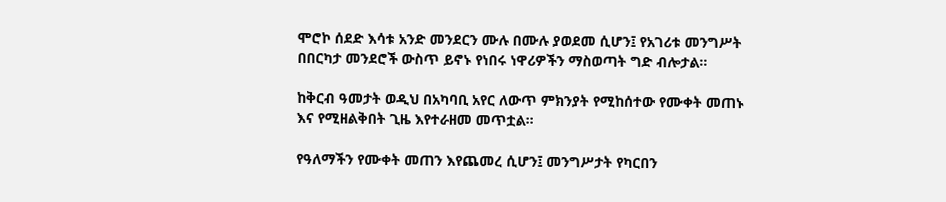ሞሮኮ ሰደድ እሳቱ አንድ መንደርን ሙሉ በሙሉ ያወደመ ሲሆን፤ የአገሪቱ መንግሥት በበርካታ መንደሮች ውስጥ ይኖኑ የነበሩ ነዋሪዎችን ማስወጣት ግድ ብሎታል።

ከቅርብ ዓመታት ወዲህ በአካባቢ አየር ለውጥ ምክንያት የሚከሰተው የሙቀት መጠኑ እና የሚዘልቅበት ጊዜ እየተራዘመ መጥቷል።

የዓለማችን የሙቀት መጠን እየጨመረ ሲሆን፤ መንግሥታት የካርበን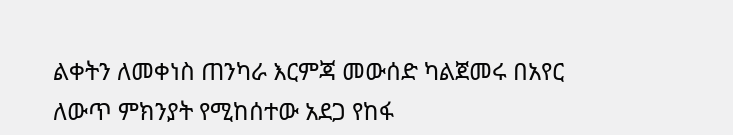ልቀትን ለመቀነስ ጠንካራ እርምጃ መውሰድ ካልጀመሩ በአየር ለውጥ ምክንያት የሚከሰተው አደጋ የከፋ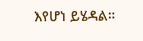እየሆነ ይሄዳል።